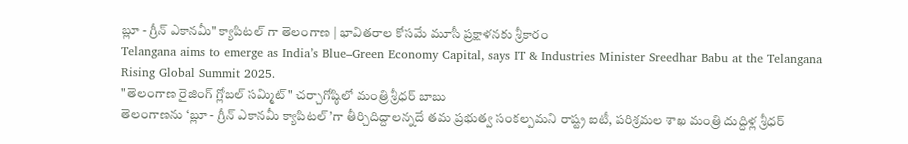బ్లూ - గ్రీన్ ఎకానమీ" క్యాపిటల్ గా తెలంగాణ | భావితరాల కోసమే మూసీ ప్రక్షాళనకు శ్రీకారం
Telangana aims to emerge as India’s Blue–Green Economy Capital, says IT & Industries Minister Sreedhar Babu at the Telangana Rising Global Summit 2025.
"తెలంగాణ రైజింగ్ గ్లోబల్ సమ్మిట్" చర్చాగోష్ఠిలో మంత్రి శ్రీధర్ బాబు
తెలంగాణను ‘బ్లూ - గ్రీన్ ఎకానమీ క్యాపిటల్’గా తీర్చిదిద్దాలన్నదే తమ ప్రభుత్వ సంకల్పమని రాష్ట్ర ఐటీ, పరిశ్రమల శాఖ మంత్రి దుద్దిళ్ల శ్రీధర్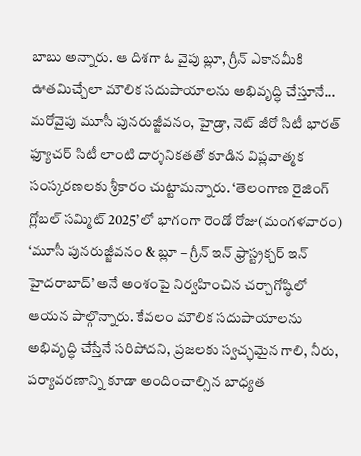బాబు అన్నారు. ఆ దిశగా ఓ వైపు బ్లూ, గ్రీన్ ఎకానమీకి ఊతమిచ్చేలా మౌలిక సదుపాయాలను అభివృద్ధి చేస్తూనే... మరోవైపు మూసీ పునరుజ్జీవనం, హైడ్రా, నెట్ జీరో సిటీ భారత్ ఫ్యూచర్ సిటీ లాంటి దార్శనికతతో కూడిన విప్లవాత్మక సంస్కరణలకు శ్రీకారం చుట్టామన్నారు. ‘తెలంగాణ రైజింగ్ గ్లోబల్ సమ్మిట్ 2025’లో భాగంగా రెండో రోజు(మంగళవారం) ‘మూసీ పునరుజ్జీవనం & బ్లూ – గ్రీన్ ఇన్ ఫ్రాస్ట్రక్చర్ ఇన్ హైదరాబాద్’ అనే అంశంపై నిర్వహించిన చర్చాగోష్ఠిలో ఆయన పాల్గొన్నారు. కేవలం మౌలిక సదుపాయాలను అభివృద్ధి చేస్తేనే సరిపోదని, ప్రజలకు స్వచ్ఛమైన గాలి, నీరు, పర్యావరణాన్ని కూడా అందించాల్సిన బాధ్యత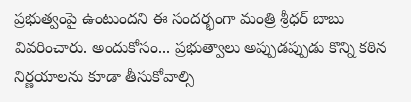ప్రభుత్వంపై ఉంటుందని ఈ సందర్భంగా మంత్రి శ్రీధర్ బాబు వివరించారు. అందుకోసం... ప్రభుత్వాలు అప్పుడప్పుడు కొన్ని కఠిన నిర్ణయాలను కూడా తీసుకోవాల్సి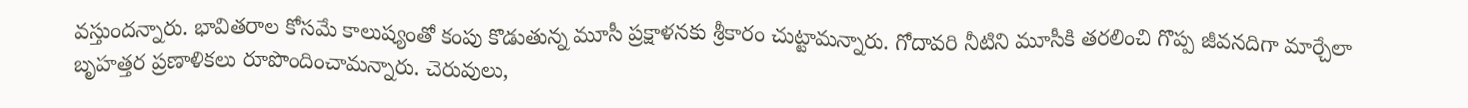వస్తుందన్నారు. భావితరాల కోసమే కాలుష్యంతో కంపు కొడుతున్న మూసీ ప్రక్షాళనకు శ్రీకారం చుట్టామన్నారు. గోదావరి నీటిని మూసీకి తరలించి గొప్ప జీవనదిగా మార్చేలా బృహత్తర ప్రణాళికలు రూపొందించామన్నారు. చెరువులు,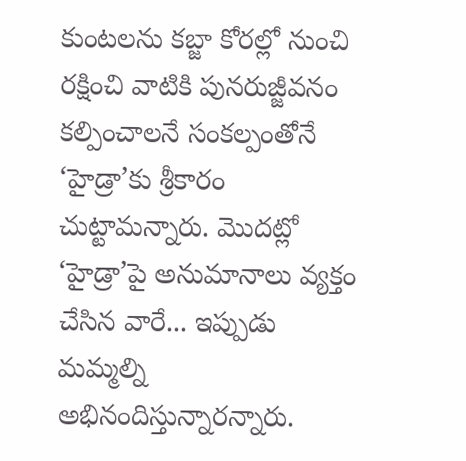కుంటలను కబ్జా కోరల్లో నుంచి రక్షించి వాటికి పునరుజ్జీవనం కల్పించాలనే సంకల్పంతోనే ‘హైడ్రా’కు శ్రీకారం చుట్టామన్నారు. మొదట్లో ‘హైడ్రా’పై అనుమానాలు వ్యక్తం చేసిన వారే... ఇప్పుడు మమ్మల్ని అభినందిస్తున్నారన్నారు.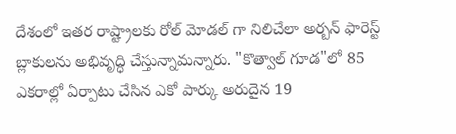దేశంలో ఇతర రాష్ట్రాలకు రోల్ మోడల్ గా నిలిచేలా అర్బన్ ఫారెస్ట్ బ్లాకులను అభివృద్ధి చేస్తున్నామన్నారు. "కొత్వాల్ గూడ"లో 85 ఎకరాల్లో ఏర్పాటు చేసిన ఎకో పార్కు అరుదైన 19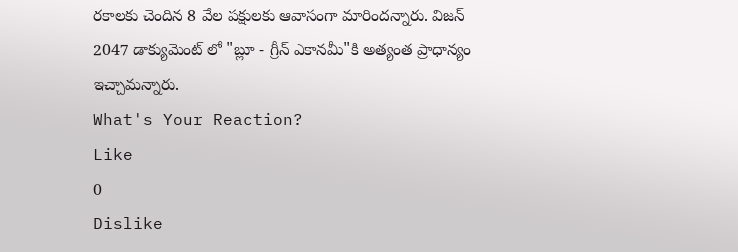రకాలకు చెందిన 8 వేల పక్షులకు ఆవాసంగా మారిందన్నారు. విజన్ 2047 డాక్యుమెంట్ లో "బ్లూ - గ్రీన్ ఎకానమీ"కి అత్యంత ప్రాధాన్యం ఇచ్చామన్నారు.
What's Your Reaction?
Like
0
Dislike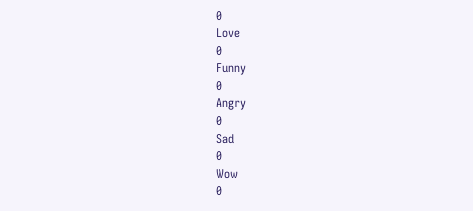0
Love
0
Funny
0
Angry
0
Sad
0
Wow
0